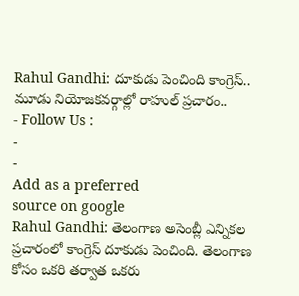Rahul Gandhi: దూకుడు పెంచింది కాంగ్రెస్.. మూడు నియోజకవర్గాల్లో రాహుల్ ప్రచారం..
- Follow Us :
-
-
Add as a preferred
source on google
Rahul Gandhi: తెలంగాణ అసెంబ్లీ ఎన్నికల ప్రచారంలో కాంగ్రెస్ దూకుడు పెంచింది. తెలంగాణ కోసం ఒకరి తర్వాత ఒకరు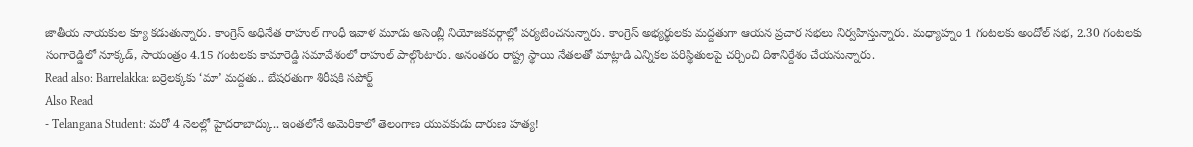జాతీయ నాయకుల క్యూ కడుతున్నారు. కాంగ్రెస్ అధినేత రాహుల్ గాంధీ ఇవాళ మూడు అసెంబ్లీ నియోజకవర్గాల్లో పర్యటించనున్నారు. కాంగ్రెస్ అభ్యర్థులకు మద్దతుగా ఆయన ప్రచార సభలు నిర్వహిస్తున్నారు. మధ్యాహ్నం 1 గంటలకు అందోల్ సభ, 2.30 గంటలకు సంగారెడ్డిలో నూక్కడ్, సాయంత్రం 4.15 గంటలకు కామారెడ్డి సమావేశంలో రాహుల్ పాల్గొంటారు. అనంతరం రాష్ట్ర స్థాయి నేతలతో మాట్లాడి ఎన్నికల పరిస్థితులపై చర్చించి దిశానిర్దేశం చేయనున్నారు.
Read also: Barrelakka: బర్రెలక్కకు ‘మా’ మద్దతు.. బేషరతుగా శిరీషకి సపోర్ట్
Also Read
- Telangana Student: మరో 4 నెలల్లో హైదరాబాద్కు.. ఇంతలోనే అమెరికాలో తెలంగాణ యువకుడు దారుణ హత్య!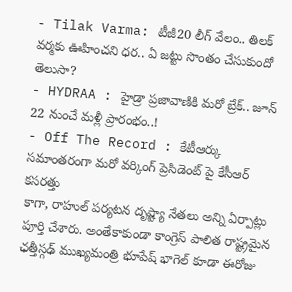- Tilak Varma: టీజీ20 లీగ్ వేలం.. తిలక్ వర్మకు ఊహించని ధర.. ఏ జట్టు సొంతం చేసుకుందో తెలుసా?
- HYDRAA : హైడ్రా ప్రజావాణికి మరో బ్రేక్.. జూన్ 22 నుంచే మళ్లీ ప్రారంభం..!
- Off The Record : కేటీఆర్కు సమాంతరంగా మరో వర్కింగ్ ప్రెసిడెంట్ పై కేసీఆర్ కసరత్తు
కాగా, రాహుల్ పర్యటన దృష్ట్యా నేతలు అన్ని ఏర్పాట్లు పూర్తి చేశారు. అంతేకాకుండా కాంగ్రెస్ పాలిత రాష్ట్రమైన ఛత్తీస్గఢ్ ముఖ్యమంత్రి భూపేష్ భాగెల్ కూడా ఈరోజు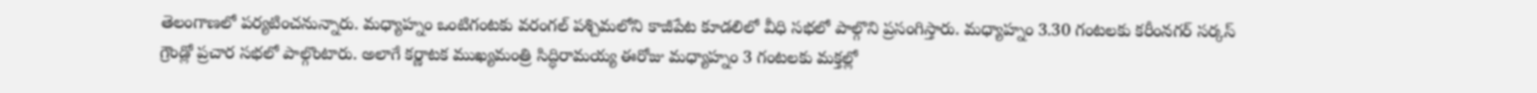తెలంగాణలో పర్యటించనున్నారు. మధ్యాహ్నం ఒంటిగంటకు వరంగల్ పశ్చిమలోని కాజీపేట కూడలిలో వీధి సభలో పాల్గొని ప్రసంగిస్తారు. మధ్యాహ్నం 3.30 గంటలకు కరీంనగర్ సర్కస్ గ్రౌండ్లో ప్రచార సభలో పాల్గొంటారు. అలాగే కర్ణాటక ముఖ్యమంత్రి సిద్ధిరామయ్య ఈరోజు మధ్యాహ్నం 3 గంటలకు మక్తల్లో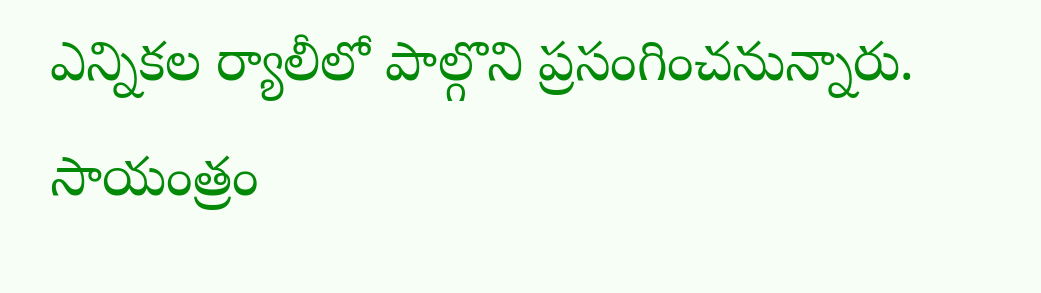ఎన్నికల ర్యాలీలో పాల్గొని ప్రసంగించనున్నారు. సాయంత్రం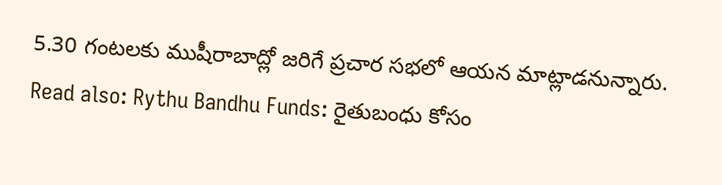5.30 గంటలకు ముషీరాబాద్లో జరిగే ప్రచార సభలో ఆయన మాట్లాడనున్నారు.
Read also: Rythu Bandhu Funds: రైతుబంధు కోసం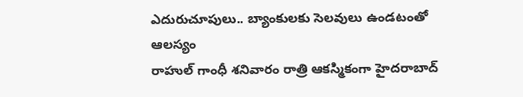ఎదురుచూపులు.. బ్యాంకులకు సెలవులు ఉండటంతో ఆలస్యం
రాహుల్ గాంధీ శనివారం రాత్రి ఆకస్మికంగా హైదరాబాద్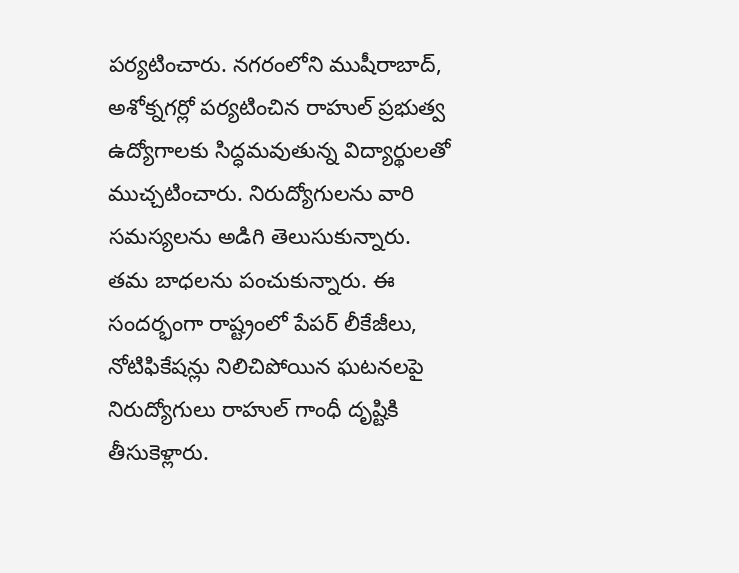పర్యటించారు. నగరంలోని ముషీరాబాద్, అశోక్నగర్లో పర్యటించిన రాహుల్ ప్రభుత్వ ఉద్యోగాలకు సిద్ధమవుతున్న విద్యార్థులతో ముచ్చటించారు. నిరుద్యోగులను వారి సమస్యలను అడిగి తెలుసుకున్నారు. తమ బాధలను పంచుకున్నారు. ఈ సందర్భంగా రాష్ట్రంలో పేపర్ లీకేజీలు, నోటిఫికేషన్లు నిలిచిపోయిన ఘటనలపై నిరుద్యోగులు రాహుల్ గాంధీ దృష్టికి తీసుకెళ్లారు.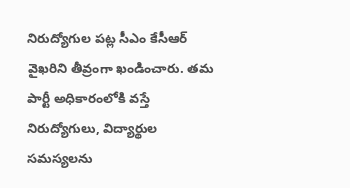నిరుద్యోగుల పట్ల సీఎం కేసీఆర్ వైఖరిని తీవ్రంగా ఖండించారు. తమ పార్టీ అధికారంలోకి వస్తే నిరుద్యోగులు, విద్యార్థుల సమస్యలను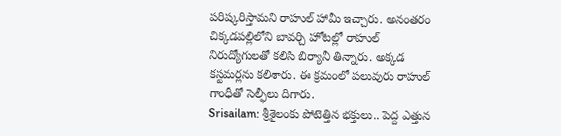పరిష్కరిస్తామని రాహుల్ హామీ ఇచ్చారు. అనంతరం చిక్కడపల్లిలోని బావర్చి హోటల్లో రాహుల్ నిరుద్యోగులతో కలిసి బిర్యానీ తిన్నారు. అక్కడ కస్టమర్లను కలిశారు. ఈ క్రమంలో పలువురు రాహుల్ గాంధీతో సెల్ఫీలు దిగారు.
Srisailam: శ్రీశైలంకు పోటెత్తిన భక్తులు.. పెద్ద ఎత్తున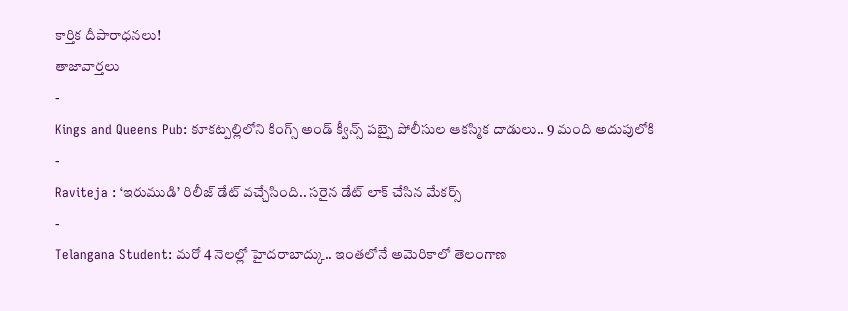కార్తిక దీపారాధనలు!
తాజావార్తలు
-
Kings and Queens Pub: కూకట్పల్లిలోని కింగ్స్ అండ్ క్వీన్స్ పబ్పై పోలీసుల ఆకస్మిక దాడులు.. 9 మంది అదుపులోకి
-
Raviteja : ‘ఇరుముడి’ రిలీజ్ డేట్ వచ్చేసింది.. సరైన డేట్ లాక్ చేసిన మేకర్స్
-
Telangana Student: మరో 4 నెలల్లో హైదరాబాద్కు.. ఇంతలోనే అమెరికాలో తెలంగాణ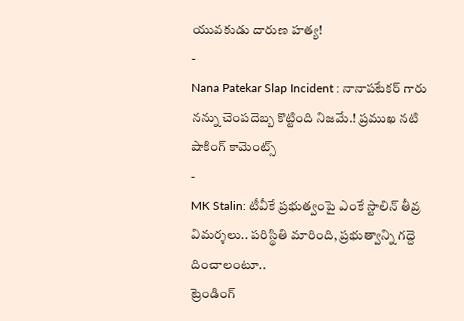యువకుడు దారుణ హత్య!
-
Nana Patekar Slap Incident : నానాపటేకర్ గారు నన్ను చెంపదెబ్బ కొట్టింది నిజమే.! ప్రముఖ నటి షాకింగ్ కామెంట్స్
-
MK Stalin: టీవీకే ప్రభుత్వంపై ఎంకే స్టాలిన్ తీవ్ర విమర్శలు.. పరిస్థితి మారింది, ప్రభుత్వాన్ని గద్దె దించాలంటూ..
ట్రెండింగ్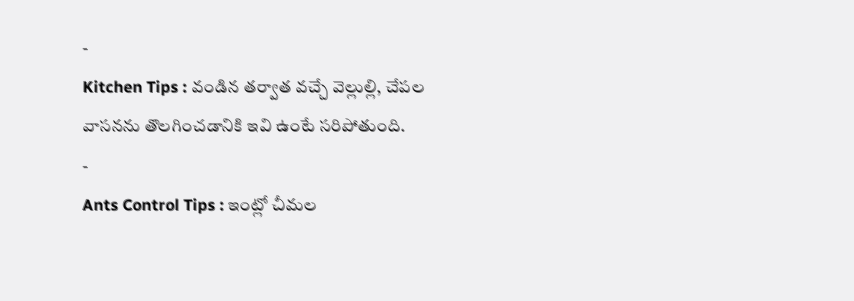-
Kitchen Tips : వండిన తర్వాత వచ్చే వెల్లుల్లి, చేపల వాసనను తొలగించడానికి ఇవి ఉంటే సరిపోతుంది.
-
Ants Control Tips : ఇంట్లో చీమల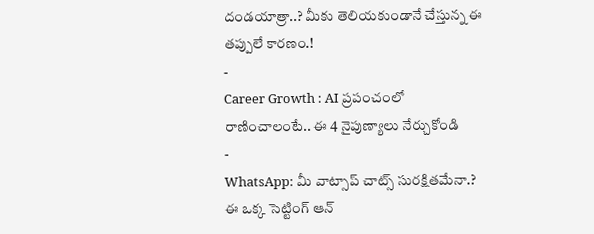దండయాత్రా..? మీకు తెలియకుండానే చేస్తున్న ఈ తప్పులే కారణం.!
-
Career Growth : AI ప్రపంచంలో రాణించాలంటే.. ఈ 4 నైపుణ్యాలు నేర్చుకోండి
-
WhatsApp: మీ వాట్సాప్ చాట్స్ సురక్షితమేనా.? ఈ ఒక్క సెట్టింగ్ ఆన్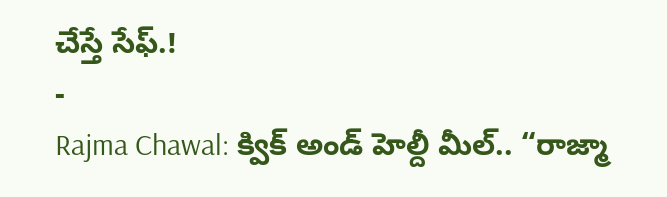చేస్తే సేఫ్.!
-
Rajma Chawal: క్విక్ అండ్ హెల్దీ మీల్.. “రాజ్మా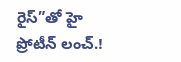రైస్”తో హై ప్రోటీన్ లంచ్.!